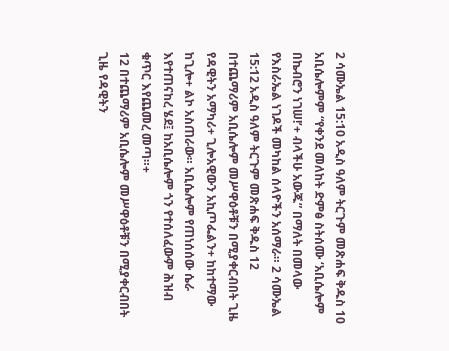2 ሳሙኤል 15:10 አዲስ ዓለም ትርጉም መጽሐፍ ቅዱስ 10 አቢሴሎምም “የቀንደ መለከት ድምፅ ስትሰሙ ‘አቢሴሎም በኬብሮን ነገሠ!’+ ብላችሁ አውጁ” በማለት በመላው የእስራኤል ነገዶች መካከል ሰላዮችን አሰማራ። 2 ሳሙኤል 15:12 አዲስ ዓለም ትርጉም መጽሐፍ ቅዱስ 12 በተጨማሪም አቢሴሎም መሥዋዕቶቹን በሚያቀርብበት ጊዜ የዳዊትን አማካሪ+ ጊሎአዊውን አኪጦፌልን+ ከከተማው ከጊሎ+ ልኮ አስጠራው። አቢሴሎም የጠነሰሰው ሴራ እየተጠናከረ ሄደ፤ ከአቢሴሎም ጎን የተሰለፈውም ሕዝብ ቁጥር እየጨመረ መጣ።+
12 በተጨማሪም አቢሴሎም መሥዋዕቶቹን በሚያቀርብበት ጊዜ የዳዊትን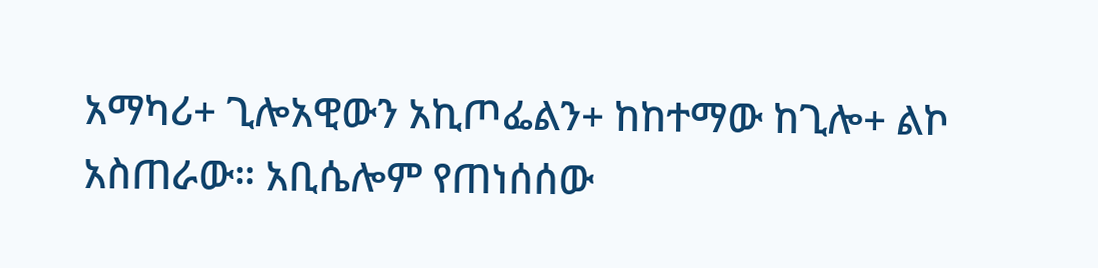አማካሪ+ ጊሎአዊውን አኪጦፌልን+ ከከተማው ከጊሎ+ ልኮ አስጠራው። አቢሴሎም የጠነሰሰው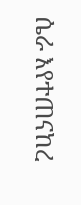ሴራ እየተጠናከረ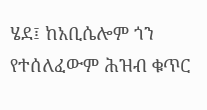ሄደ፤ ከአቢሴሎም ጎን የተሰለፈውም ሕዝብ ቁጥር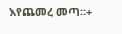እየጨመረ መጣ።+